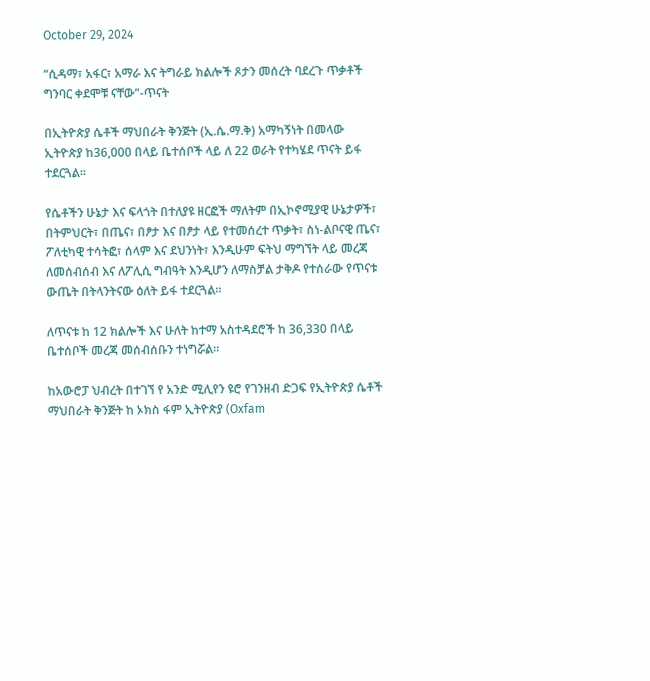October 29, 2024

“ሲዳማ፣ አፋር፣ አማራ እና ትግራይ ክልሎች ጾታን መሰረት ባደረጉ ጥቃቶች ግንባር ቀደሞቹ ናቸው”-ጥናት

በኢትዮጵያ ሴቶች ማህበራት ቅንጅት (ኢ.ሴ.ማ.ቅ) አማካኝነት በመላው ኢትዮጵያ ከ36,000 በላይ ቤተሰቦች ላይ ለ 22 ወራት የተካሄደ ጥናት ይፋ ተደርጓል።

የሴቶችን ሁኔታ እና ፍላጎት በተለያዩ ዘርፎች ማለትም በኢኮኖሚያዊ ሁኔታዎች፣ በትምህርት፣ በጤና፣ በፆታ እና በፆታ ላይ የተመሰረተ ጥቃት፣ ስነ-ልቦናዊ ጤና፣ ፖለቲካዊ ተሳትፎ፣ ሰላም እና ደህንነት፣ እንዲሁም ፍትህ ማግኘት ላይ መረጃ ለመሰብሰብ እና ለፖሊሲ ግብዓት እንዲሆን ለማስቻል ታቅዶ የተሰራው የጥናቱ ውጤት በትላንትናው ዕለት ይፋ ተደርጓል።

ለጥናቱ ከ 12 ክልሎች እና ሁለት ከተማ አስተዳደሮች ከ 36,330 በላይ ቤተሰቦች መረጃ መሰብሰቡን ተነግሯል።

ከአውሮፓ ህብረት በተገኘ የ አንድ ሚሊየን ዩሮ የገንዘብ ድጋፍ የኢትዮጵያ ሴቶች ማህበራት ቅንጅት ከ ኦክስ ፋም ኢትዮጵያ (Oxfam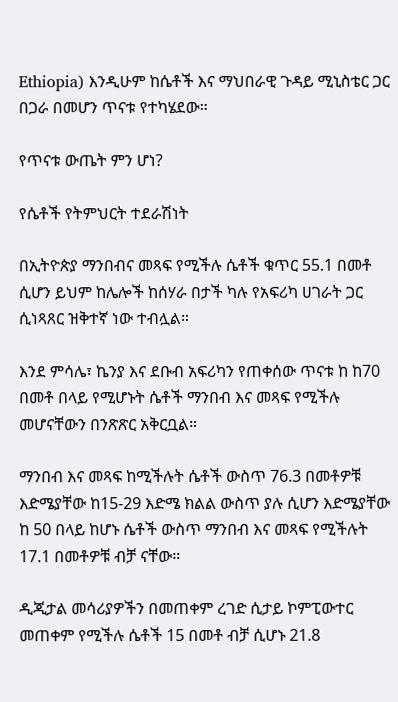Ethiopia) እንዲሁም ከሴቶች እና ማህበራዊ ጉዳይ ሚኒስቴር ጋር በጋራ በመሆን ጥናቱ የተካሄደው።

የጥናቱ ውጤት ምን ሆነ?

የሴቶች የትምህርት ተደራሽነት

በኢትዮጵያ ማንበብና መጻፍ የሚችሉ ሴቶች ቁጥር 55.1 በመቶ ሲሆን ይህም ከሌሎች ከሰሃራ በታች ካሉ የአፍሪካ ሀገራት ጋር ሲነጻጸር ዝቅተኛ ነው ተብሏል።

እንደ ምሳሌ፣ ኬንያ እና ደቡብ አፍሪካን የጠቀሰው ጥናቱ ከ ከ70 በመቶ በላይ የሚሆኑት ሴቶች ማንበብ እና መጻፍ የሚችሉ መሆናቸውን በንጽጽር አቅርቧል።

ማንበብ እና መጻፍ ከሚችሉት ሴቶች ውስጥ 76.3 በመቶዎቹ እድሜያቸው ከ15-29 እድሜ ክልል ውስጥ ያሉ ሲሆን እድሜያቸው ከ 50 በላይ ከሆኑ ሴቶች ውስጥ ማንበብ እና መጻፍ የሚችሉት 17.1 በመቶዎቹ ብቻ ናቸው።

ዲጂታል መሳሪያዎችን በመጠቀም ረገድ ሲታይ ኮምፒውተር መጠቀም የሚችሉ ሴቶች 15 በመቶ ብቻ ሲሆኑ 21.8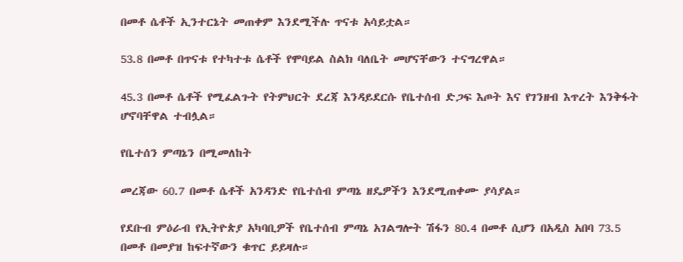በመቶ ሴቶች ኢንተርኔት መጠቀም እንደሚችሉ ጥናቱ አሳይቷል።

53.8 በመቶ በጥናቱ የተካተቱ ሴቶች የሞባይል ስልክ ባለቤት መሆናቸውን ተናግረዋል።

45.3 በመቶ ሴቶች የሚፈልጉት የትምህርት ደረጃ እንዳይደርሱ የቤተሰብ ድጋፍ እጦት እና የገንዘብ እጥረት እንቅፋት ሆኖባቸዋል ተብሏል።

የቤተሰን ምጣኔን በሚመለከት

መረጃው 60.7 በመቶ ሴቶች አንዳንድ የቤተሰብ ምጣኔ ዘዴዎችን እንደሚጠቀሙ ያሳያል።

የደቡብ ምዕራብ የኢትዮጵያ አካባቢዎች የቤተሰብ ምጣኔ አገልግሎት ሽፋን 80.4 በመቶ ሲሆን በአዲስ አበባ 73.5 በመቶ በመያዝ ከፍተኛውን ቁጥር ይይዛሉ።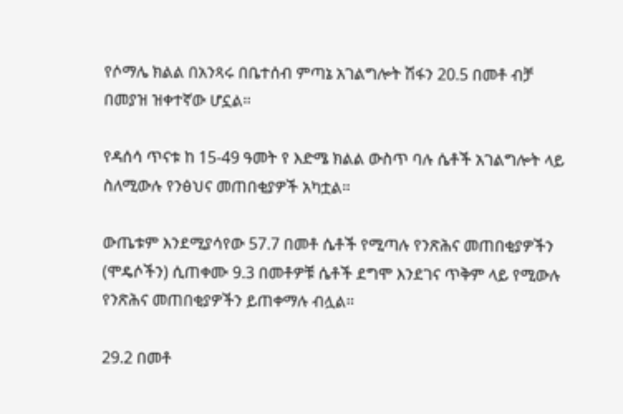የሶማሌ ክልል በአንጻሩ በቤተሰብ ምጣኔ አገልግሎት ሽፋን 20.5 በመቶ ብቻ በመያዝ ዝቀተኛው ሆኗል።

የዳሰሳ ጥናቱ ከ 15-49 ዓመት የ እድሜ ክልል ውስጥ ባሉ ሴቶች አገልግሎት ላይ ስለሚውሉ የንፅህና መጠበቂያዎች አካቷል።

ውጤቱም እንደሚያሳየው 57.7 በመቶ ሴቶች የሚጣሉ የንጽሕና መጠበቂያዎችን (ሞዴሶችን) ሲጠቀሙ 9.3 በመቶዎቹ ሴቶች ደግሞ እንደገና ጥቅም ላይ የሚውሉ የንጽሕና መጠበቂያዎችን ይጠቀማሉ ብሏል።

29.2 በመቶ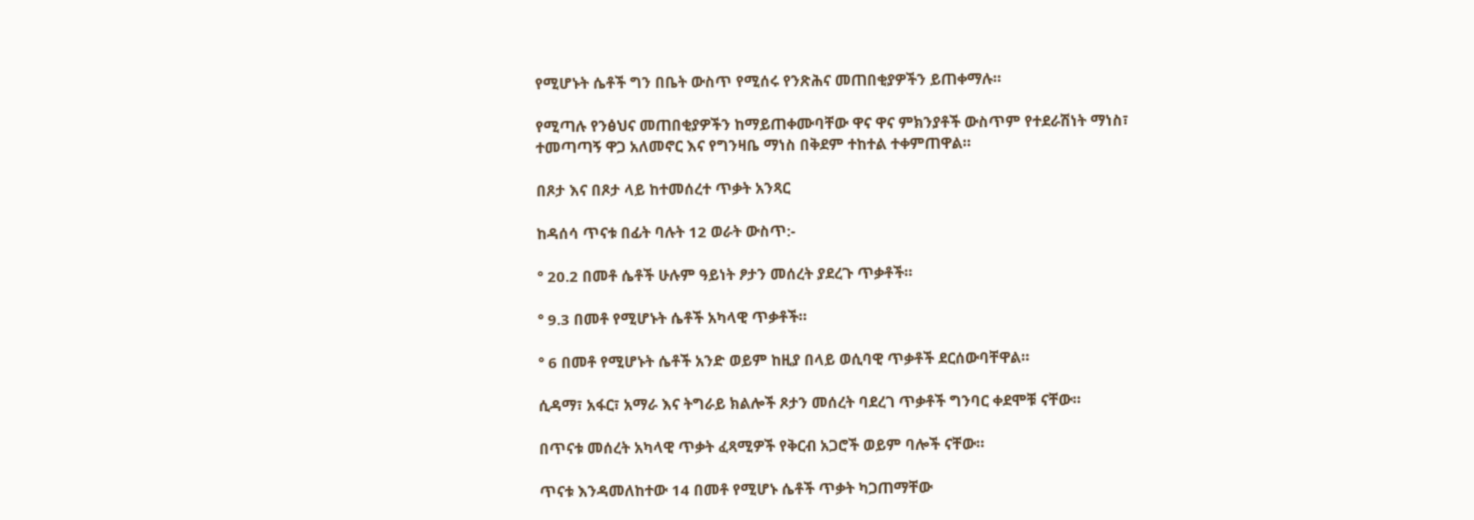የሚሆኑት ሴቶች ግን በቤት ውስጥ የሚሰሩ የንጽሕና መጠበቂያዎችን ይጠቀማሉ።

የሚጣሉ የንፅህና መጠበቂያዎችን ከማይጠቀሙባቸው ዋና ዋና ምክንያቶች ውስጥም የተደራሽነት ማነስ፣ ተመጣጣኝ ዋጋ አለመኖር እና የግንዛቤ ማነስ በቅደም ተከተል ተቀምጠዋል።

በጾታ እና በጾታ ላይ ከተመሰረተ ጥቃት አንጻር

ከዳሰሳ ጥናቱ በፊት ባሉት 12 ወራት ውስጥ:-

° 20.2 በመቶ ሴቶች ሁሉም ዓይነት ፆታን መሰረት ያደረጉ ጥቃቶች።

° 9.3 በመቶ የሚሆኑት ሴቶች አካላዊ ጥቃቶች።

° 6 በመቶ የሚሆኑት ሴቶች አንድ ወይም ከዚያ በላይ ወሲባዊ ጥቃቶች ደርሰውባቸዋል።

ሲዳማ፣ አፋር፣ አማራ እና ትግራይ ክልሎች ጾታን መሰረት ባደረገ ጥቃቶች ግንባር ቀደሞቹ ናቸው።

በጥናቱ መሰረት አካላዊ ጥቃት ፈጻሚዎች የቅርብ አጋሮች ወይም ባሎች ናቸው።

ጥናቱ እንዳመለከተው 14 በመቶ የሚሆኑ ሴቶች ጥቃት ካጋጠማቸው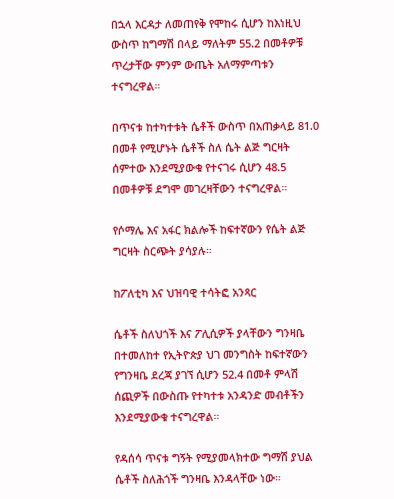በኋላ እርዳታ ለመጠየቅ የሞከሩ ሲሆን ከእነዚህ ውስጥ ከግማሽ በላይ ማለትም 55.2 በመቶዎቹ ጥረታቸው ምንም ውጤት አለማምጣቱን ተናግረዋል።

በጥናቱ ከተካተቱት ሴቶች ውስጥ በአጠቃላይ 81.0 በመቶ የሚሆኑት ሴቶች ስለ ሴት ልጅ ግርዛት ሰምተው እንደሚያውቁ የተናገሩ ሲሆን 48.5 በመቶዎቹ ደግሞ መገረዛቸውን ተናግረዋል።

የሶማሌ እና አፋር ክልሎች ከፍተኛውን የሴት ልጅ ግርዛት ስርጭት ያሳያሉ።

ከፖለቲካ እና ህዝባዊ ተሳትፎ አንጻር

ሴቶች ስለህጎች እና ፖሊሲዎች ያላቸውን ግንዛቤ በተመለከተ የኢትዮጵያ ህገ መንግስት ከፍተኛውን የግንዛቤ ደረጃ ያገኘ ሲሆን 52.4 በመቶ ምላሽ ሰጪዎች በውስጡ የተካተቱ አንዳንድ መብቶችን እንደሚያውቁ ተናግረዋል።

የዳሰሳ ጥናቱ ግኝት የሚያመላክተው ግማሽ ያህል ሴቶች ስለሕጎች ግንዛቤ እንዳላቸው ነው።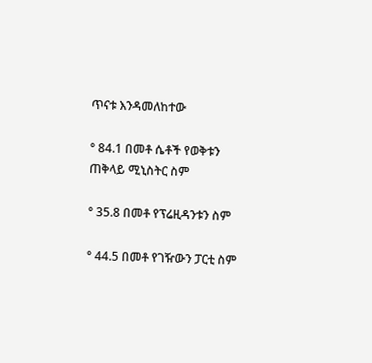ጥናቱ እንዳመለከተው

° 84.1 በመቶ ሴቶች የወቅቱን ጠቅላይ ሚኒስትር ስም

° 35.8 በመቶ የፕሬዚዳንቱን ስም

° 44.5 በመቶ የገዥውን ፓርቲ ስም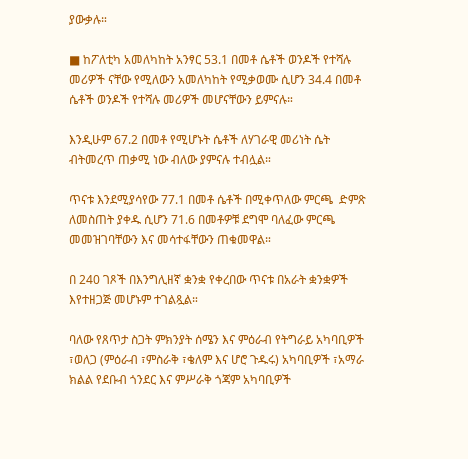ያውቃሉ።

■ ከፖለቲካ አመለካከት አንፃር 53.1 በመቶ ሴቶች ወንዶች የተሻሉ መሪዎች ናቸው የሚለውን አመለካከት የሚቃወሙ ሲሆን 34.4 በመቶ ሴቶች ወንዶች የተሻሉ መሪዎች መሆናቸውን ይምናሉ።

እንዲሁም 67.2 በመቶ የሚሆኑት ሴቶች ለሃገራዊ መሪነት ሴት ብትመረጥ ጠቃሚ ነው ብለው ያምናሉ ተብሏል።

ጥናቱ እንደሚያሳየው 77.1 በመቶ ሴቶች በሚቀጥለው ምርጫ  ድምጽ ለመስጠት ያቀዱ ሲሆን 71.6 በመቶዎቹ ደግሞ ባለፈው ምርጫ መመዝገባቸውን እና መሳተፋቸውን ጠቁመዋል።

በ 240 ገጾች በእንግሊዘኛ ቋንቋ የቀረበው ጥናቱ በአራት ቋንቋዎች እየተዘጋጅ መሆኑም ተገልጿል።

ባለው የጸጥታ ስጋት ምክንያት ሰሜን እና ምዕራብ የትግራይ አካባቢዎች ፣ወለጋ (ምዕራብ ፣ምስራቅ ፣ቄለም እና ሆሮ ጉዱሩ) አካባቢዎች ፣አማራ ክልል የደቡብ ጎንደር እና ምሥራቅ ጎጃም አካባቢዎች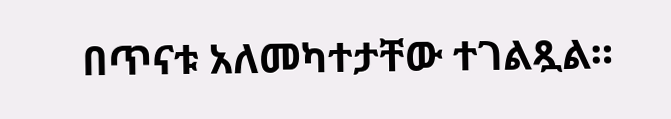በጥናቱ አለመካተታቸው ተገልጿል።